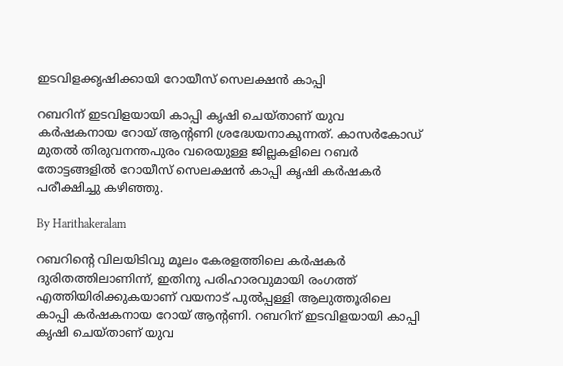ഇടവിളക്കൃഷിക്കായി റോയീസ് സെലക്ഷന്‍ കാപ്പി

റബറിന് ഇടവിളയായി കാപ്പി കൃഷി ചെയ്താണ് യുവ കര്‍ഷകനായ റോയ് ആന്റണി ശ്രദ്ധേയനാകുന്നത്. കാസര്‍കോഡ് മുതല്‍ തിരുവനന്തപുരം വരെയുള്ള ജില്ലകളിലെ റബര്‍ തോട്ടങ്ങളില്‍ റോയീസ് സെലക്ഷന്‍ കാപ്പി കൃഷി കര്‍ഷകര്‍ പരീക്ഷിച്ചു കഴിഞ്ഞു.

By Harithakeralam

റബറിന്റെ വിലയിടിവു മൂലം കേരളത്തിലെ കര്‍ഷകര്‍ ദുരിതത്തിലാണിന്ന്, ഇതിനു പരിഹാരവുമായി രംഗത്ത് എത്തിയിരിക്കുകയാണ് വയനാട് പുല്‍പ്പള്ളി ആലുത്തൂരിലെ കാപ്പി കര്‍ഷകനായ റോയ് ആന്റണി. റബറിന് ഇടവിളയായി കാപ്പി കൃഷി ചെയ്താണ് യുവ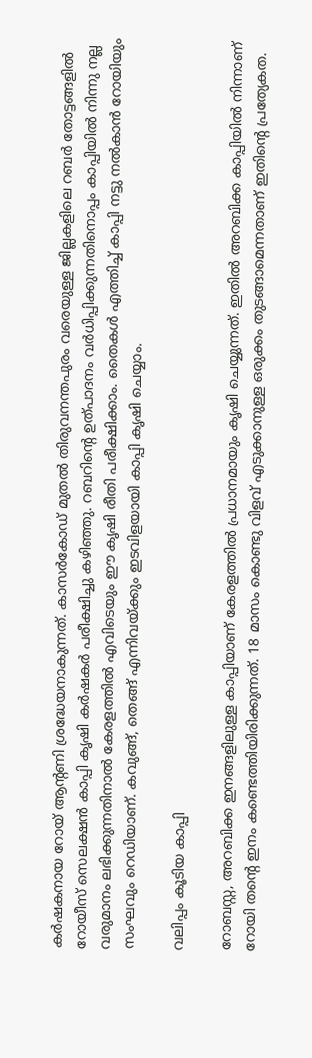കര്‍ഷകനായ റോയ് ആന്റണി ശ്രദ്ധേയനാകുന്നത്. കാസര്‍കോഡ് മുതല്‍ തിരുവനന്തപുരം വരെയുള്ള ജില്ലകളിലെ റബര്‍ തോട്ടങ്ങളില്‍ റോയീസ് സെലക്ഷന്‍ കാപ്പി കൃഷി കര്‍ഷകര്‍ പരീക്ഷിച്ചു കഴിഞ്ഞു. റബറിന്റെ ഉത്പാദനം വര്‍ധിപ്പിക്കുന്നതിനൊപ്പം കാപ്പിയില്‍ നിന്നു നല്ല വരുമാനം ലഭിക്കുന്നതിനാല്‍ കേരളത്തില്‍ എവിടെയും ഈ കൃഷി രീതി പരീക്ഷിക്കാം. തൈകള്‍ എത്തിച്ച് കാപ്പി നട്ടു നല്‍കാന്‍ റോയിയും സംഘവും റെഡിയാണ്. കവുങ്ങ്, തെങ്ങ് എന്നിവയ്ക്കും ഇടവിളയായി കാപ്പി കൃഷി ചെയ്യാം.

വലിപ്പം കൂടിയ കാപ്പി

റോബസ്റ്റ, അറബിക്ക ഇനങ്ങളിലുള്ള കാപ്പിയാണ് കേരളത്തില്‍ പ്രധാനമായും കൃഷി ചെയ്യുന്നത്. ഇതില്‍ അറബിക്ക കാപ്പിയില്‍ നിന്നാണ് റോയി തന്റെ ഇനം കണ്ടെത്തിയിരിക്കുന്നത്. 18 മാസം കൊണ്ടു വിളവ് എടുക്കാനുള്ള ഒരുക്കം തുടങ്ങാമെന്നതാണ് ഇതിന്റെ പ്രത്യേകത.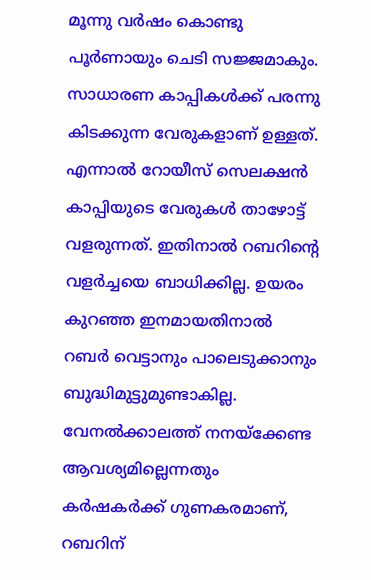മൂന്നു വര്‍ഷം കൊണ്ടു പൂര്‍ണായും ചെടി സജ്ജമാകും. സാധാരണ കാപ്പികള്‍ക്ക് പരന്നു കിടക്കുന്ന വേരുകളാണ് ഉള്ളത്. എന്നാല്‍ റോയീസ് സെലക്ഷന്‍ കാപ്പിയുടെ വേരുകള്‍ താഴോട്ട് വളരുന്നത്. ഇതിനാല്‍ റബറിന്റെ വളര്‍ച്ചയെ ബാധിക്കില്ല. ഉയരം കുറഞ്ഞ ഇനമായതിനാല്‍ റബര്‍ വെട്ടാനും പാലെടുക്കാനും ബുദ്ധിമുട്ടുമുണ്ടാകില്ല. വേനല്‍ക്കാലത്ത് നനയ്‌ക്കേണ്ട ആവശ്യമില്ലെന്നതും കര്‍ഷകര്‍ക്ക് ഗുണകരമാണ്, റബറിന്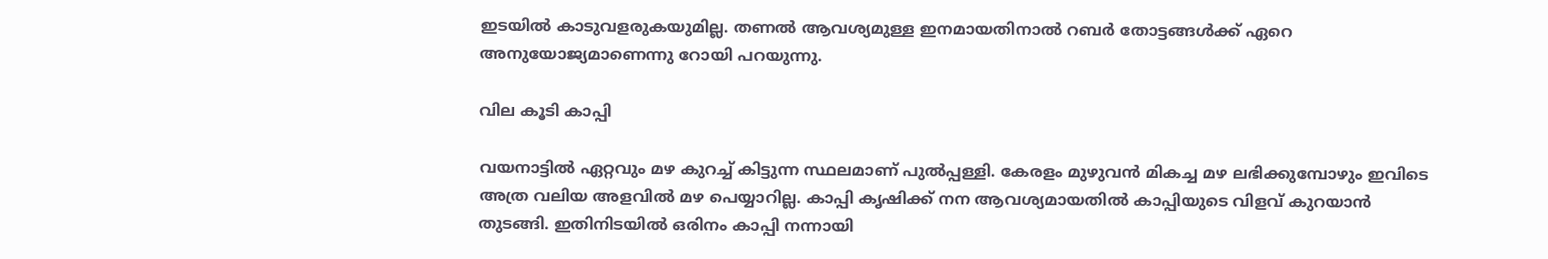ഇടയില്‍ കാടുവളരുകയുമില്ല. തണല്‍ ആവശ്യമുള്ള ഇനമായതിനാല്‍ റബര്‍ തോട്ടങ്ങള്‍ക്ക് ഏറെ അനുയോജ്യമാണെന്നു റോയി പറയുന്നു.

വില കൂടി കാപ്പി

വയനാട്ടില്‍ ഏറ്റവും മഴ കുറച്ച് കിട്ടുന്ന സ്ഥലമാണ് പുല്‍പ്പള്ളി. കേരളം മുഴുവന്‍ മികച്ച മഴ ലഭിക്കുമ്പോഴും ഇവിടെ അത്ര വലിയ അളവില്‍ മഴ പെയ്യാറില്ല. കാപ്പി കൃഷിക്ക് നന ആവശ്യമായതില്‍ കാപ്പിയുടെ വിളവ് കുറയാന്‍ തുടങ്ങി. ഇതിനിടയില്‍ ഒരിനം കാപ്പി നന്നായി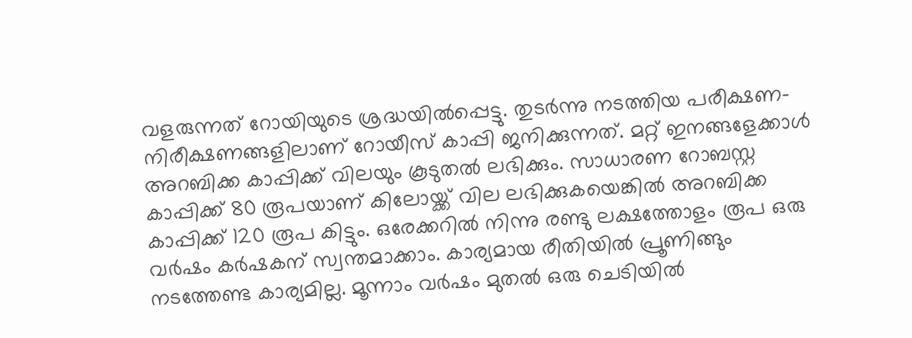വളരുന്നത് റോയിയുടെ ശ്രദ്ധയില്‍പ്പെട്ടു. തുടര്‍ന്നു നടത്തിയ പരീക്ഷണ-നിരീക്ഷണങ്ങളിലാണ് റോയീസ് കാപ്പി ജനിക്കുന്നത്. മറ്റ് ഇനങ്ങളേക്കാള്‍ അറബിക്ക കാപ്പിക്ക് വിലയും കൂടുതല്‍ ലഭിക്കും. സാധാരണ റോബസ്റ്റ കാപ്പിക്ക് 80 രൂപയാണ് കിലോയ്ക്ക് വില ലഭിക്കുകയെങ്കില്‍ അറബിക്ക കാപ്പിക്ക് 120 രൂപ കിട്ടും. ഒരേക്കറില്‍ നിന്നു രണ്ടു ലക്ഷത്തോളം രൂപ ഒരു വര്‍ഷം കര്‍ഷകന് സ്വന്തമാക്കാം. കാര്യമായ രീതിയില്‍ പ്രൂണിങ്ങും നടത്തേണ്ട കാര്യമില്ല. മൂന്നാം വര്‍ഷം മുതല്‍ ഒരു ചെടിയില്‍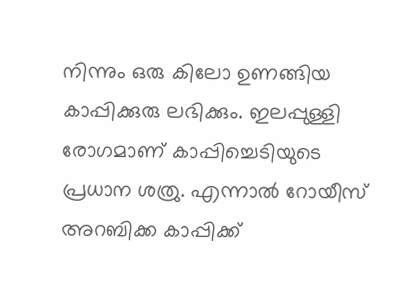നിന്നും ഒരു കിലോ ഉണങ്ങിയ കാപ്പിക്കുരു ലഭിക്കും. ഇലപ്പുള്ളി രോഗമാണ് കാപ്പിച്ചെടിയുടെ പ്രധാന ശത്രു. എന്നാല്‍ റോയീസ് അറബിക്ക കാപ്പിക്ക്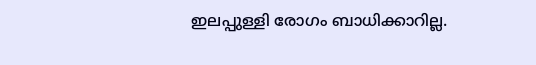ഇലപ്പുള്ളി രോഗം ബാധിക്കാറില്ല.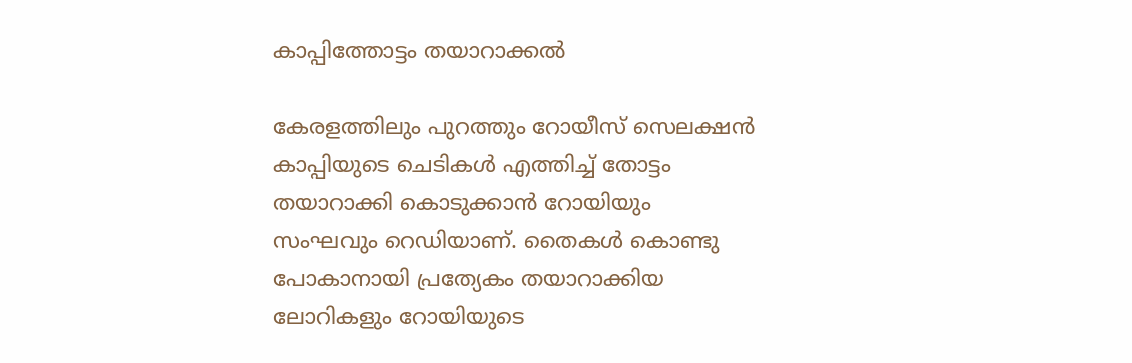കാപ്പിത്തോട്ടം തയാറാക്കല്‍

കേരളത്തിലും പുറത്തും റോയീസ് സെലക്ഷന്‍ കാപ്പിയുടെ ചെടികള്‍ എത്തിച്ച് തോട്ടം തയാറാക്കി കൊടുക്കാന്‍ റോയിയും സംഘവും റെഡിയാണ്. തൈകള്‍ കൊണ്ടു പോകാനായി പ്രത്യേകം തയാറാക്കിയ ലോറികളും റോയിയുടെ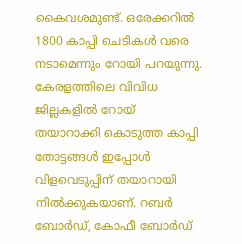കൈവശമുണ്ട്. ഒരേക്കറില്‍ 1800 കാപ്പി ചെടികള്‍ വരെ നടാമെന്നും റോയി പറയുന്നു. കേരളത്തിലെ വിവിധ ജില്ലകളില്‍ റോയ് തയാറാക്കി കൊടുത്ത കാപ്പി തോട്ടങ്ങള്‍ ഇപ്പോള്‍ വിളവെടുപ്പിന് തയാറായി നില്‍ക്കുകയാണ്. റബര്‍ ബോര്‍ഡ്, കോഫീ ബോര്‍ഡ്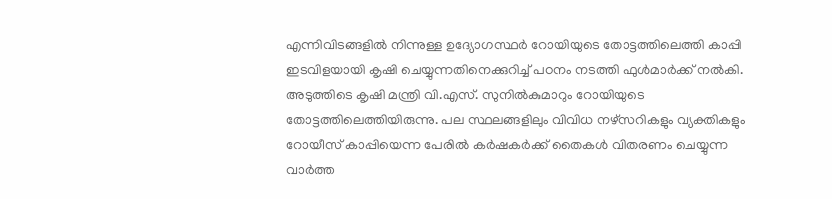എന്നിവിടങ്ങളില്‍ നിന്നുള്ള ഉദ്യോഗസ്ഥര്‍ റോയിയുടെ തോട്ടത്തിലെത്തി കാപ്പി ഇടവിളയായി കൃഷി ചെയ്യുന്നതിനെക്കുറിച്ച് പഠനം നടത്തി ഫുള്‍മാര്‍ക്ക് നല്‍കി. അടുത്തിടെ കൃഷി മന്ത്രി വി.എസ്. സുനില്‍കുമാറും റോയിയുടെ തോട്ടത്തിലെത്തിയിരുന്നു. പല സ്ഥലങ്ങളിലും വിവിധ നഴ്‌സറികളും വ്യക്തികളും റോയീസ് കാപ്പിയെന്ന പേരില്‍ കര്‍ഷകര്‍ക്ക് തൈകള്‍ വിതരണം ചെയ്യുന്ന വാര്‍ത്ത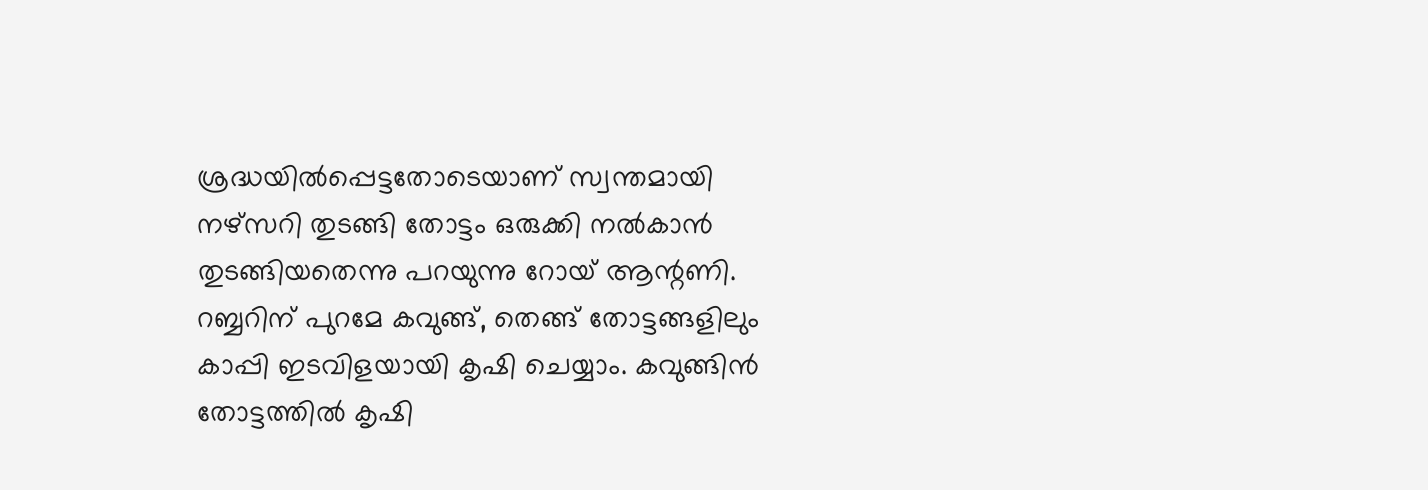ശ്രദ്ധയില്‍പ്പെട്ടതോടെയാണ് സ്വന്തമായി നഴ്‌സറി തുടങ്ങി തോട്ടം ഒരുക്കി നല്‍കാന്‍ തുടങ്ങിയതെന്നു പറയുന്നു റോയ് ആന്റണി. റബ്ബറിന് പുറമേ കവുങ്ങ്, തെങ്ങ് തോട്ടങ്ങളിലും കാപ്പി ഇടവിളയായി കൃഷി ചെയ്യാം. കവുങ്ങിന്‍ തോട്ടത്തില്‍ കൃഷി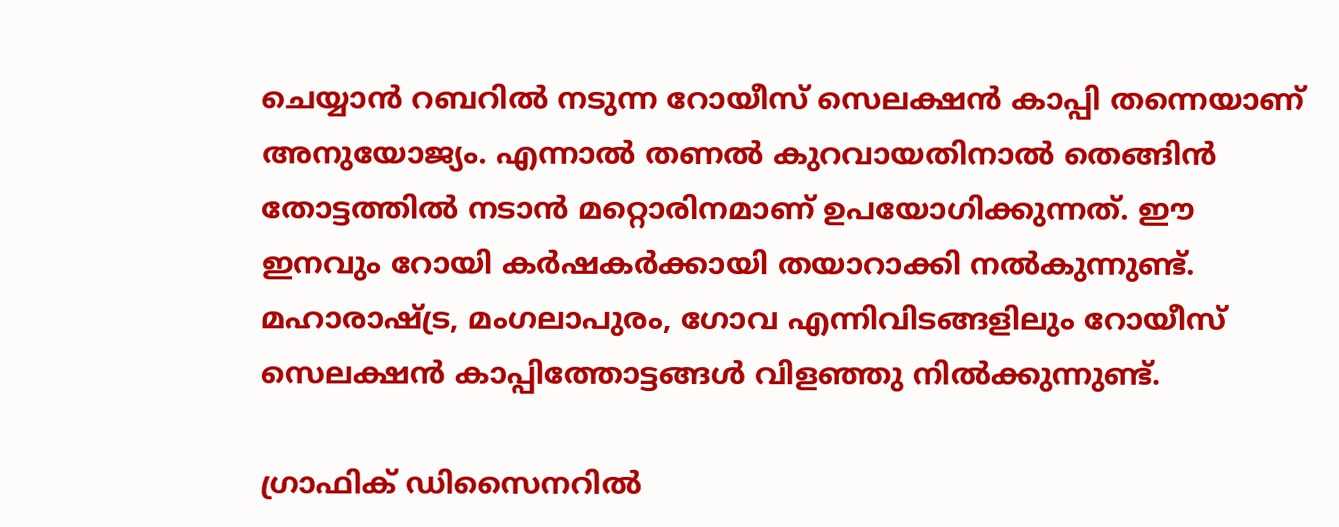ചെയ്യാന്‍ റബറില്‍ നടുന്ന റോയീസ് സെലക്ഷന്‍ കാപ്പി തന്നെയാണ് അനുയോജ്യം. എന്നാല്‍ തണല്‍ കുറവായതിനാല്‍ തെങ്ങിന്‍ തോട്ടത്തില്‍ നടാന്‍ മറ്റൊരിനമാണ് ഉപയോഗിക്കുന്നത്. ഈ ഇനവും റോയി കര്‍ഷകര്‍ക്കായി തയാറാക്കി നല്‍കുന്നുണ്ട്. മഹാരാഷ്ട്ര, മംഗലാപുരം, ഗോവ എന്നിവിടങ്ങളിലും റോയീസ് സെലക്ഷന്‍ കാപ്പിത്തോട്ടങ്ങള്‍ വിളഞ്ഞു നില്‍ക്കുന്നുണ്ട്.

ഗ്രാഫിക് ഡിസൈനറില്‍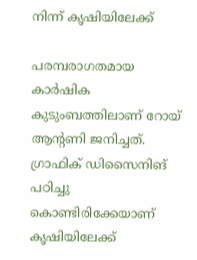നിന്ന് കൃഷിയിലേക്ക്

പരമ്പരാഗതമായ കാര്‍ഷിക കുടുംബത്തിലാണ് റോയ് ആന്റണി ജനിച്ചത്. ഗ്രാഫിക് ഡിസൈനിങ് പഠിച്ചു കൊണ്ടിരിക്കേയാണ് കൃഷിയിലേക്ക്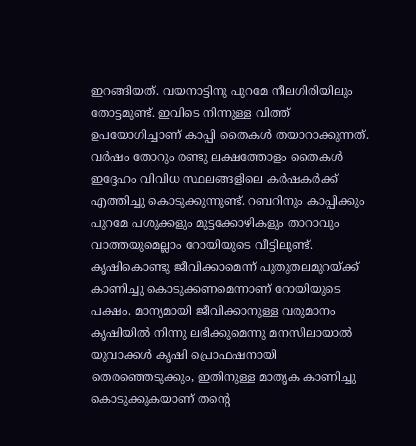ഇറങ്ങിയത്. വയനാട്ടിനു പുറമേ നീലഗിരിയിലും തോട്ടമുണ്ട്. ഇവിടെ നിന്നുള്ള വിത്ത് ഉപയോഗിച്ചാണ് കാപ്പി തൈകള്‍ തയാറാക്കുന്നത്. വര്‍ഷം തോറും രണ്ടു ലക്ഷത്തോളം തൈകള്‍ ഇദ്ദേഹം വിവിധ സ്ഥലങ്ങളിലെ കര്‍ഷകര്‍ക്ക് എത്തിച്ചു കൊടുക്കുന്നുണ്ട്. റബറിനും കാപ്പിക്കും പുറമേ പശുക്കളും മുട്ടക്കോഴികളും താറാവും വാത്തയുമെല്ലാം റോയിയുടെ വീട്ടിലുണ്ട്. കൃഷികൊണ്ടു ജീവിക്കാമെന്ന് പുതുതലമുറയ്ക്ക് കാണിച്ചു കൊടുക്കണമെന്നാണ് റോയിയുടെ പക്ഷം. മാന്യമായി ജീവിക്കാനുള്ള വരുമാനം കൃഷിയില്‍ നിന്നു ലഭിക്കുമെന്നു മനസിലായാല്‍ യുവാക്കള്‍ കൃഷി പ്രൊഫഷനായി തെരഞ്ഞെടുക്കും, ഇതിനുള്ള മാതൃക കാണിച്ചു കൊടുക്കുകയാണ് തന്റെ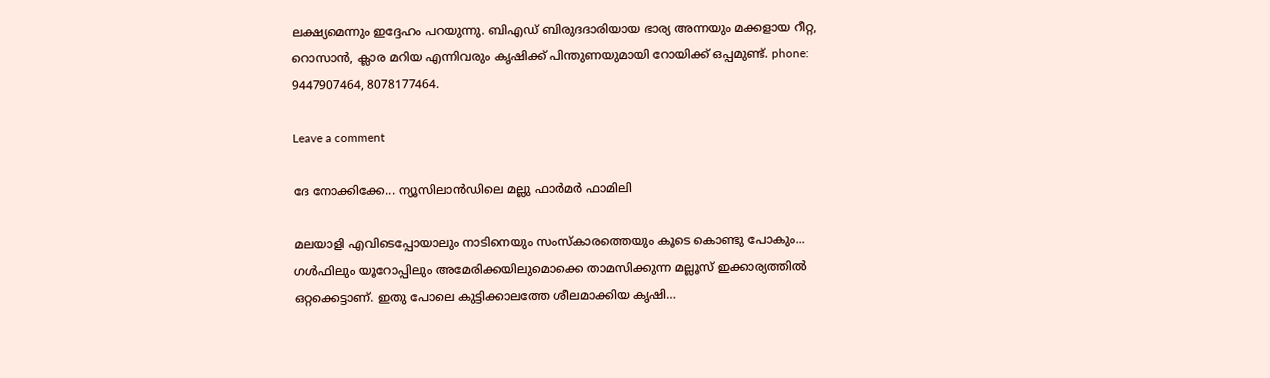ലക്ഷ്യമെന്നും ഇദ്ദേഹം പറയുന്നു. ബിഎഡ് ബിരുദദാരിയായ ഭാര്യ അന്നയും മക്കളായ റീറ്റ, റൊസാന്‍, ക്ലാര മറിയ എന്നിവരും കൃഷിക്ക് പിന്തുണയുമായി റോയിക്ക് ഒപ്പമുണ്ട്. phone: 9447907464, 8078177464.

Leave a comment

ദേ നോക്കിക്കേ... ന്യൂസിലാന്‍ഡിലെ മല്ലു ഫാര്‍മര്‍ ഫാമിലി

മലയാളി എവിടെപ്പോയാലും നാടിനെയും സംസ്‌കാരത്തെയും കൂടെ കൊണ്ടു പോകും... ഗള്‍ഫിലും യൂറോപ്പിലും അമേരിക്കയിലുമൊക്കെ താമസിക്കുന്ന മല്ലൂസ് ഇക്കാര്യത്തില്‍ ഒറ്റക്കെട്ടാണ്. ഇതു പോലെ കുട്ടിക്കാലത്തേ ശീലമാക്കിയ കൃഷി…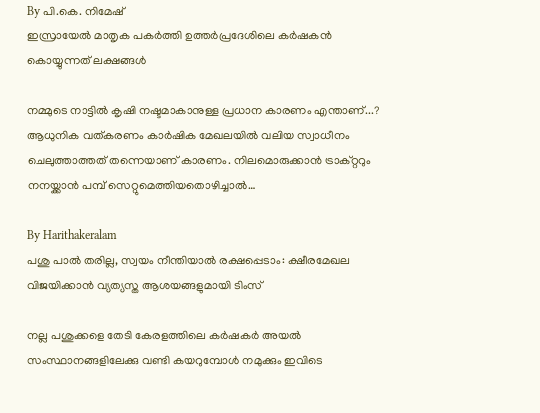By പി.കെ. നിമേഷ്
ഇസ്രായേല്‍ മാതൃക പകര്‍ത്തി ഉത്തര്‍പ്രദേശിലെ കര്‍ഷകന്‍ കൊയ്യുന്നത് ലക്ഷങ്ങള്‍

നമ്മുടെ നാട്ടില്‍ കൃഷി നഷ്ടമാകാനുള്ള പ്രധാന കാരണം എന്താണ്...? ആധുനിക വത്കരണം കാര്‍ഷിക മേഖലയില്‍ വലിയ സ്വാധീനം ചെലുത്താത്തത് തന്നെയാണ് കാരണം. നിലമൊരുക്കാന്‍ ട്രാക്റ്ററും നനയ്ക്കാന്‍ പമ്പ് സെറ്റുമെത്തിയതൊഴിച്ചാല്‍…

By Harithakeralam
പശു പാല്‍ തരില്ല, സ്വയം നീന്തിയാല്‍ രക്ഷപ്പെടാം: ക്ഷീരമേഖല വിജയിക്കാന്‍ വ്യത്യസ്ത ആശയങ്ങളുമായി ടിംസ്

നല്ല പശുക്കളെ തേടി കേരളത്തിലെ കര്‍ഷകര്‍ അയല്‍ സംസ്ഥാനങ്ങളിലേക്കു വണ്ടി കയറുമ്പോള്‍ നമുക്കും ഇവിടെ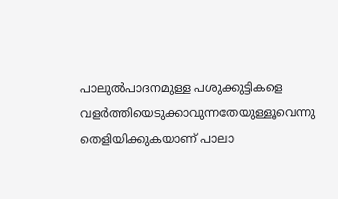പാലുല്‍പാദനമുള്ള പശുക്കുട്ടികളെ വളര്‍ത്തിയെടുക്കാവുന്നതേയുള്ളൂവെന്നു തെളിയിക്കുകയാണ് പാലാ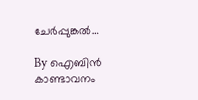ചേര്‍പ്പുങ്കല്‍…

By ഐബിന്‍ കാണ്ടാവനം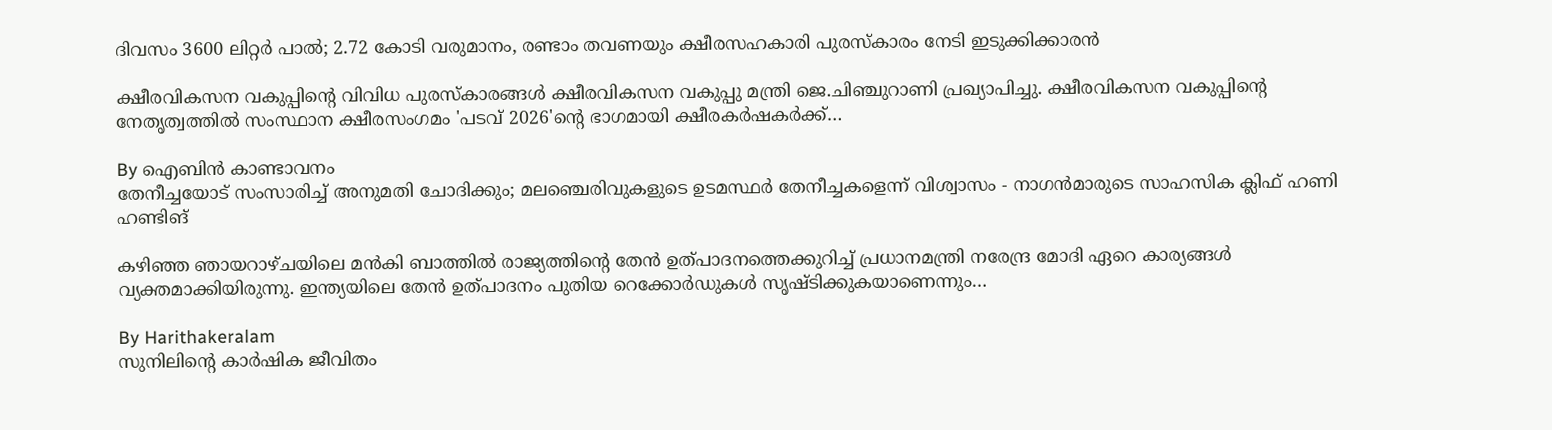ദിവസം 3600 ലിറ്റര്‍ പാല്‍; 2.72 കോടി വരുമാനം, രണ്ടാം തവണയും ക്ഷീരസഹകാരി പുരസ്‌കാരം നേടി ഇടുക്കിക്കാരന്‍

ക്ഷീരവികസന വകുപ്പിന്റെ വിവിധ പുരസ്‌കാരങ്ങള്‍ ക്ഷീരവികസന വകുപ്പു മന്ത്രി ജെ.ചിഞ്ചുറാണി പ്രഖ്യാപിച്ചു. ക്ഷീരവികസന വകുപ്പിന്റെ നേതൃത്വത്തില്‍ സംസ്ഥാന ക്ഷീരസംഗമം 'പടവ് 2026'ന്റെ ഭാഗമായി ക്ഷീരകര്‍ഷകര്‍ക്ക്…

By ഐബിന്‍ കാണ്ടാവനം
തേനീച്ചയോട് സംസാരിച്ച് അനുമതി ചോദിക്കും; മലഞ്ചെരിവുകളുടെ ഉടമസ്ഥര്‍ തേനീച്ചകളെന്ന് വിശ്വാസം - നാഗന്‍മാരുടെ സാഹസിക ക്ലിഫ് ഹണി ഹണ്ടിങ്

കഴിഞ്ഞ ഞായറാഴ്ചയിലെ മന്‍കി ബാത്തില്‍ രാജ്യത്തിന്റെ തേന്‍ ഉത്പാദനത്തെക്കുറിച്ച് പ്രധാനമന്ത്രി നരേന്ദ്ര മോദി ഏറെ കാര്യങ്ങള്‍ വ്യക്തമാക്കിയിരുന്നു. ഇന്ത്യയിലെ തേന്‍ ഉത്പാദനം പുതിയ റെക്കോര്‍ഡുകള്‍ സൃഷ്ടിക്കുകയാണെന്നും…

By Harithakeralam
സുനിലിന്റെ കാര്‍ഷിക ജീവിതം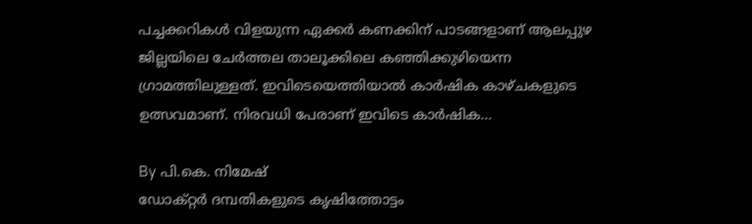പച്ചക്കറികള്‍ വിളയുന്ന ഏക്കര്‍ കണക്കിന് പാടങ്ങളാണ് ആലപ്പുഴ ജില്ലയിലെ ചേര്‍ത്തല താലൂക്കിലെ കഞ്ഞിക്കുഴിയെന്ന ഗ്രാമത്തിലുള്ളത്. ഇവിടെയെത്തിയാല്‍ കാര്‍ഷിക കാഴ്ചകളുടെ ഉത്സവമാണ്. നിരവധി പേരാണ് ഇവിടെ കാര്‍ഷിക…

By പി.കെ. നിമേഷ്
ഡോക്റ്റര്‍ ദമ്പതികളുടെ കൃഷിത്തോട്ടം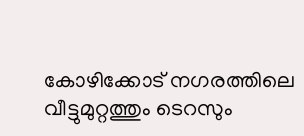കോഴിക്കോട് നഗരത്തിലെ വീട്ടുമുറ്റത്തും ടെറസും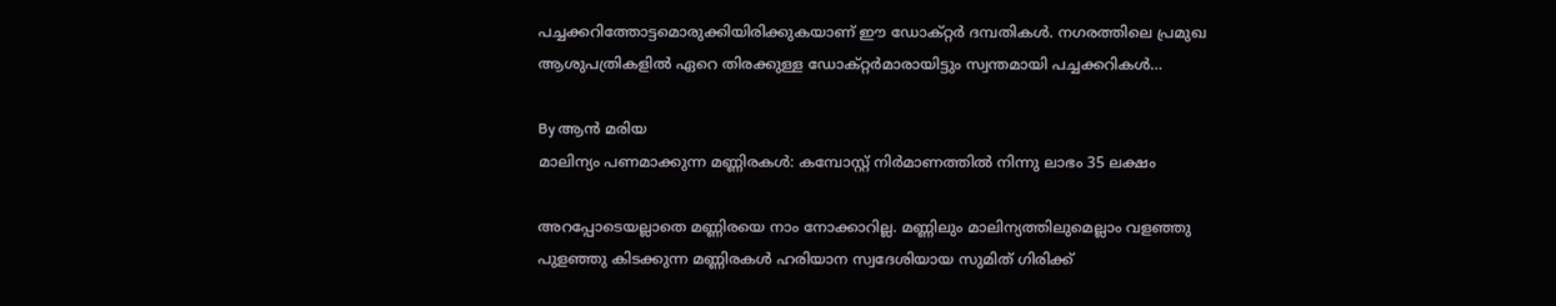പച്ചക്കറിത്തോട്ടമൊരുക്കിയിരിക്കുകയാണ് ഈ ഡോക്റ്റര്‍ ദമ്പതികള്‍. നഗരത്തിലെ പ്രമുഖ ആശുപത്രികളില്‍ ഏറെ തിരക്കുള്ള ഡോക്റ്റര്‍മാരായിട്ടും സ്വന്തമായി പച്ചക്കറികള്‍…

By ആന്‍ മരിയ
മാലിന്യം പണമാക്കുന്ന മണ്ണിരകള്‍: കമ്പോസ്റ്റ് നിര്‍മാണത്തില്‍ നിന്നു ലാഭം 35 ലക്ഷം

അറപ്പോടെയല്ലാതെ മണ്ണിരയെ നാം നോക്കാറില്ല. മണ്ണിലും മാലിന്യത്തിലുമെല്ലാം വളഞ്ഞു പുളഞ്ഞു കിടക്കുന്ന മണ്ണിരകള്‍ ഹരിയാന സ്വദേശിയായ സുമിത് ഗിരിക്ക്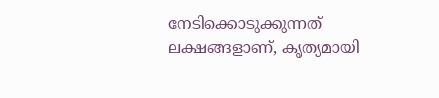നേടിക്കൊടുക്കുന്നത് ലക്ഷങ്ങളാണ്, കൃത്യമായി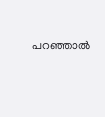പറഞ്ഞാല്‍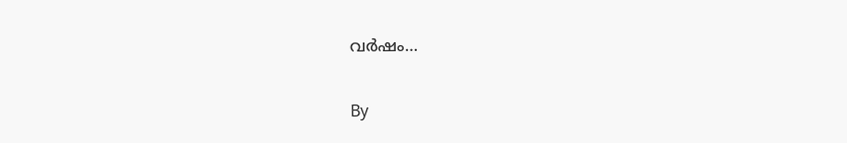വര്‍ഷം…

By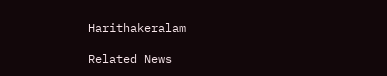Harithakeralam

Related News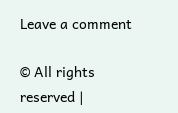Leave a comment

© All rights reserved |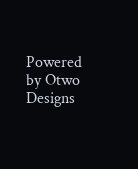Powered by Otwo Designs